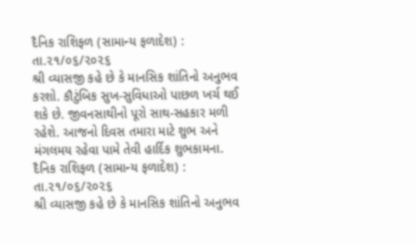દૈનિક રાશિફળ (સામાન્ય ફળાદેશ) : તા.૨૧/૦૬/૨૦૨૬
શ્રી વ્યાસજી કહે છે કે માનસિક શાંતિનો અનુભવ કરશો. કૌટુંબિક સુખ-સુવિધાઓ પાછળ ખર્ચ થઈ શકે છે. જીવનસાથીનો પૂરો સાથ-સહકાર મળી રહેશે. આજનો દિવસ તમારા માટે શુભ અને મંગલમય રહેવા પામે તેવી હાર્દિક શુભકામના.
દૈનિક રાશિફળ (સામાન્ય ફળાદેશ) : તા.૨૧/૦૬/૨૦૨૬
શ્રી વ્યાસજી કહે છે કે માનસિક શાંતિનો અનુભવ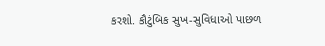કરશો. કૌટુંબિક સુખ-સુવિધાઓ પાછળ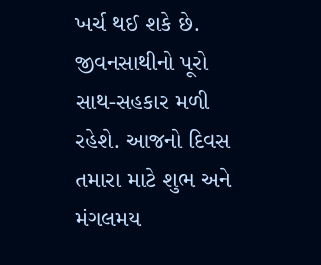ખર્ચ થઈ શકે છે. જીવનસાથીનો પૂરો સાથ-સહકાર મળી રહેશે. આજનો દિવસ તમારા માટે શુભ અને મંગલમય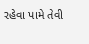રહેવા પામે તેવી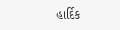હાર્દિક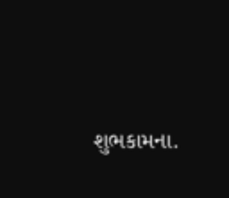શુભકામના.